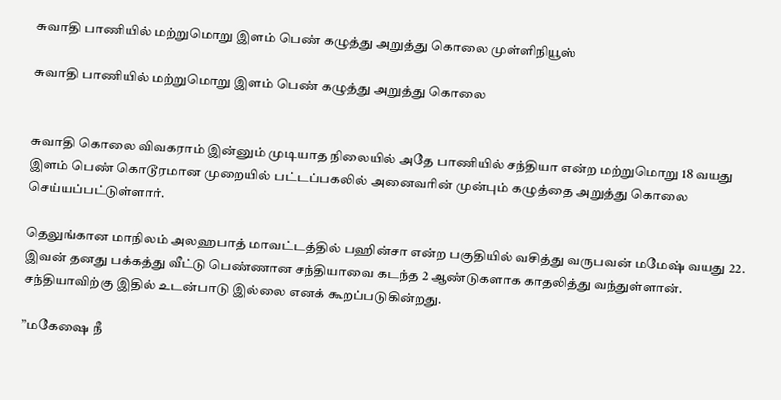சுவாதி பாணியில் மற்றுமொறு இளம் பெண் கழுத்து அறுத்து கொலை முள்ளிநியூஸ்

சுவாதி பாணியில் மற்றுமொறு இளம் பெண் கழுத்து அறுத்து கொலை


சுவாதி கொலை விவகராம் இன்னும் முடியாத நிலையில் அதே பாணியில் சந்தியா என்ற மற்றுமொறு 18 வயது இளம் பெண் கொடூரமான முறையில் பட்டப்பகலில் அனைவரின் முன்பும் கழுத்தை அறுத்து கொலை செய்யப்பட்டுள்ளார்.

தெலுங்கான மாநிலம் அலஹபாத் மாவட்டத்தில் பஹின்சா என்ற பகுதியில் வசித்து வருபவன் மமேஷ் வயது 22. இவன் தனது பக்கத்து வீட்டு பெண்ணான சந்தியாவை கடந்த 2 ஆண்டுகளாக காதலித்து வந்துள்ளான். சந்தியாவிற்கு இதில் உடன்பாடு இல்லை எனக் கூறப்படுகின்றது.

”மகேஷை நீ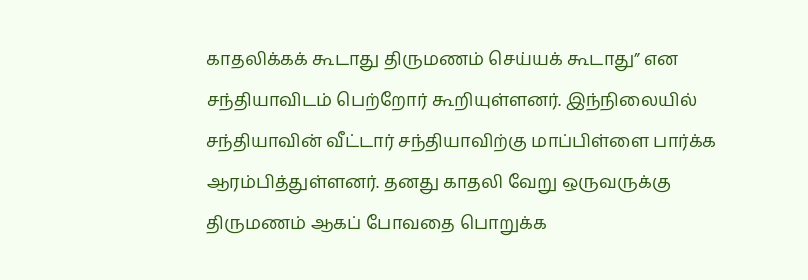காதலிக்கக் கூடாது திருமணம் செய்யக் கூடாது” என சந்தியாவிடம் பெற்றோர் கூறியுள்ளனர். இந்நிலையில் சந்தியாவின் வீட்டார் சந்தியாவிற்கு மாப்பிள்ளை பார்க்க ஆரம்பித்துள்ளனர். தனது காதலி வேறு ஒருவருக்கு திருமணம் ஆகப் போவதை பொறுக்க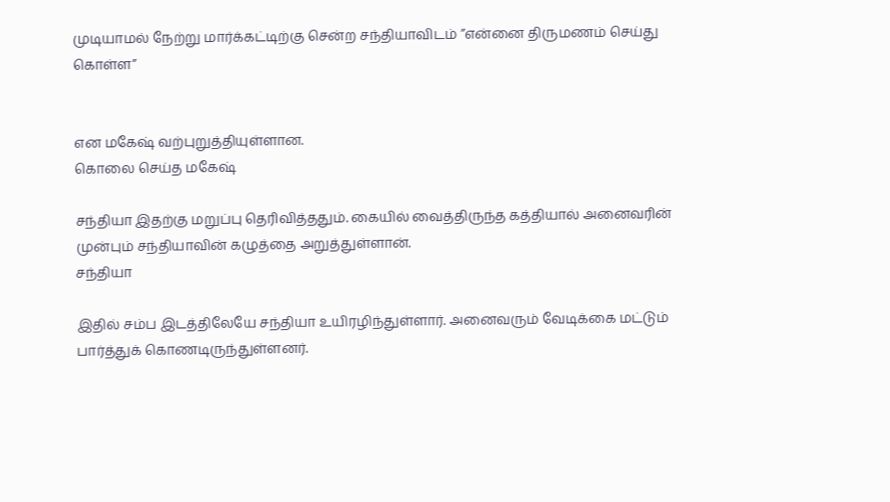முடியாமல் நேற்று மார்க்கட்டிற்கு சென்ற சந்தியாவிடம் ”என்னை திருமணம் செய்து கொள்ள”


என மகேஷ் வற்புறுத்தியுள்ளான.
கொலை செய்த மகேஷ்

சந்தியா இதற்கு மறுப்பு தெரிவித்ததும். கையில் வைத்திருந்த கத்தியால் அனைவரின் முன்பும் சந்தியாவின் கழுத்தை அறுத்துள்ளான்.
சந்தியா

இதில் சம்ப இடத்திலேயே சந்தியா உயிரழிந்துள்ளார். அனைவரும் வேடிக்கை மட்டும் பார்த்துக் கொணடிருந்துள்ளனர்.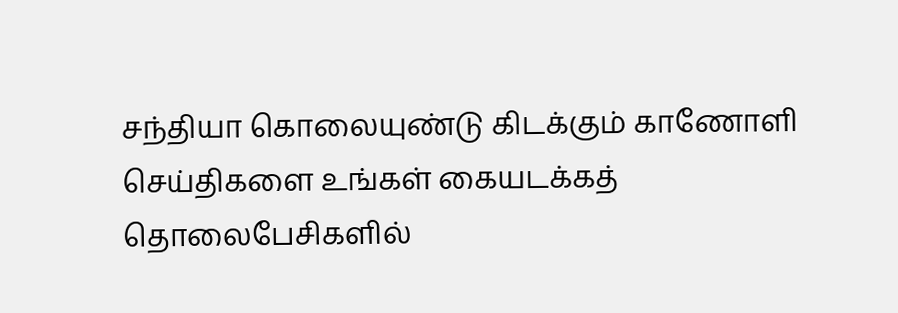சந்தியா கொலையுண்டு கிடக்கும் காணோளி
செய்திகளை உங்கள் கையடக்கத் தொலைபேசிகளில்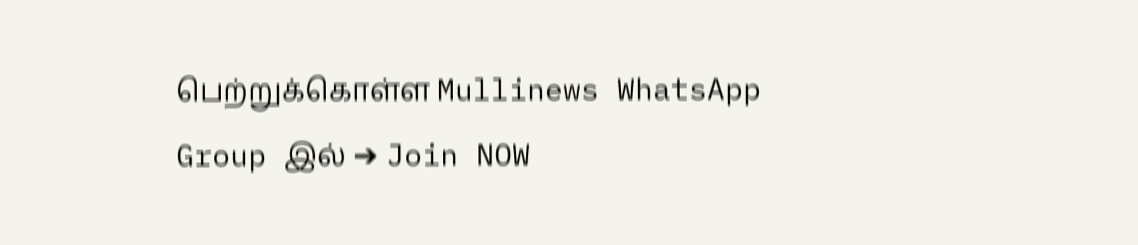பெற்றுக்கொள்ள Mullinews WhatsApp Group இல் ➔ Join NOW